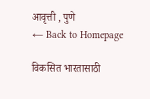आवृत्ती , पुणे
← Back to Homepage

विकसित भारतासाठी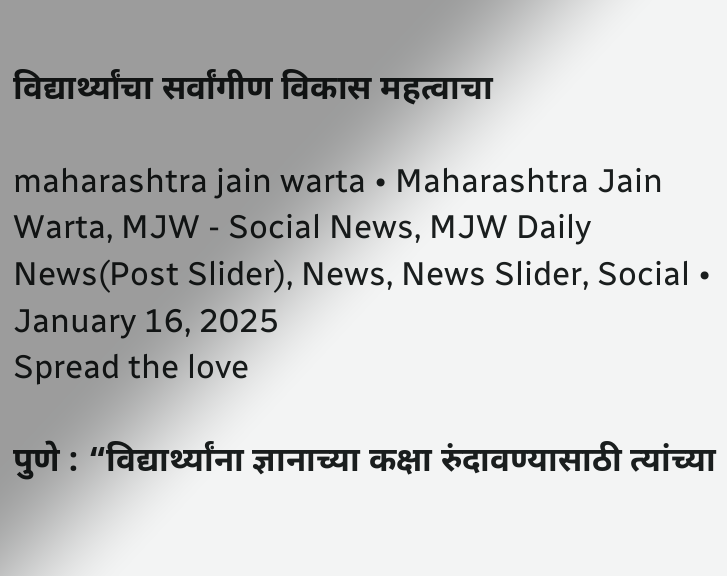विद्यार्थ्यांचा सर्वांगीण विकास महत्वाचा

maharashtra jain warta • Maharashtra Jain Warta, MJW - Social News, MJW Daily News(Post Slider), News, News Slider, Social • January 16, 2025
Spread the love

पुणे : “विद्यार्थ्यांना ज्ञानाच्या कक्षा रुंदावण्यासाठी त्यांच्या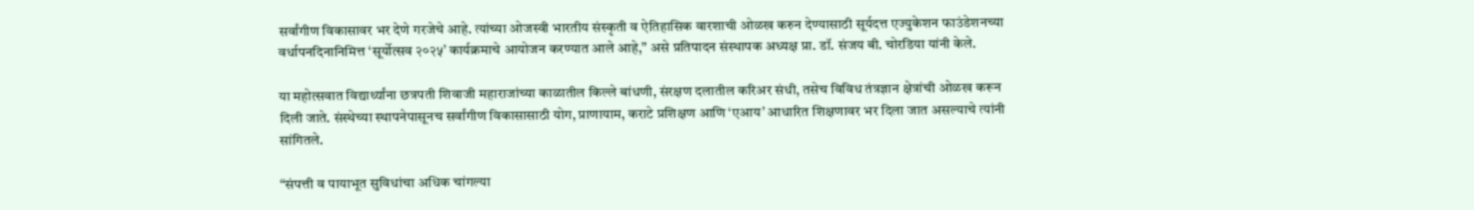सर्वांगीण विकासावर भर देणे गरजेचे आहे. त्यांच्या ओजस्वी भारतीय संस्कृती व ऐतिहासिक वारशाची ओळख करुन देण्यासाठी सूर्यदत्त एज्युकेशन फाउंडेशनच्या वर्धापनदिनानिमित्त ‘सूर्योत्सव २०२५’ कार्यक्रमाचे आयोजन करण्यात आले आहे,” असे प्रतिपादन संस्थापक अध्यक्ष प्रा. डॉ. संजय बी. चोरडिया यांनी केले.

या महोत्सवात विद्यार्थ्यांना छत्रपती शिवाजी महाराजांच्या काळातील किल्ले बांधणी, संरक्षण दलातील करिअर संधी, तसेच विविध तंत्रज्ञान क्षेत्रांची ओळख करून दिली जाते. संस्थेच्या स्थापनेपासूनच सर्वांगीण विकासासाठी योग, प्राणायाम, कराटे प्रशिक्षण आणि ‘एआय’ आधारित शिक्षणावर भर दिला जात असल्याचे त्यांनी सांगितले.

“संपत्ती व पायाभूत सुविधांचा अधिक चांगल्या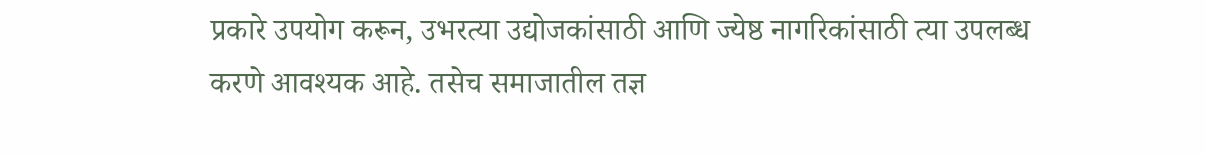प्रकारे उपयोग करून, उभरत्या उद्योजकांसाठी आणि ज्येष्ठ नागरिकांसाठी त्या उपलब्ध करणे आवश्यक आहे. तसेच समाजातील तज्ञ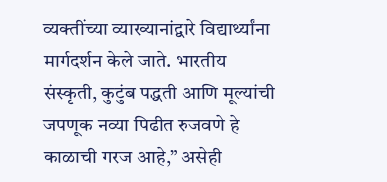व्यक्तींच्या व्याख्यानांद्वारे विद्यार्थ्यांना मार्गदर्शन केले जाते. भारतीय संस्कृती, कुटुंब पद्धती आणि मूल्यांची जपणूक नव्या पिढीत रुजवणे हे काळाची गरज आहे,” असेही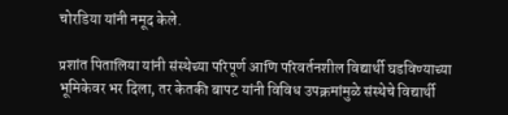चोरडिया यांनी नमूद केले.

प्रशांत पितालिया यांनी संस्थेच्या परिपूर्ण आणि परिवर्तनशील विद्यार्थी घडविण्याच्या भूमिकेवर भर दिला, तर केतकी बापट यांनी विविध उपक्रमांमुळे संस्थेचे विद्यार्थी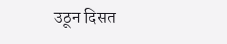उठून दिसत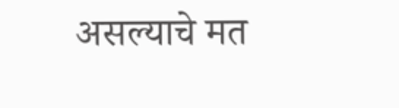असल्याचे मत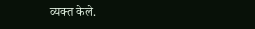व्यक्त केले.